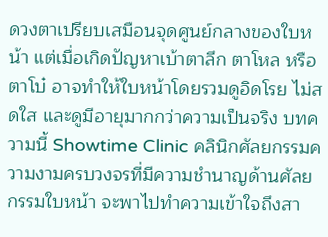ดวงตาเปรียบเสมือนจุดศูนย์กลางของใบหน้า แต่เมื่อเกิดปัญหาเบ้าตาลึก ตาโหล หรือตาโบ๋ อาจทำให้ใบหน้าโดยรวมดูอิดโรย ไม่สดใส และดูมีอายุมากกว่าความเป็นจริง บทความนี้ Showtime Clinic คลินิกศัลยกรรมความงามครบวงจรที่มีความชำนาญด้านศัลยกรรมใบหน้า จะพาไปทำความเข้าใจถึงสา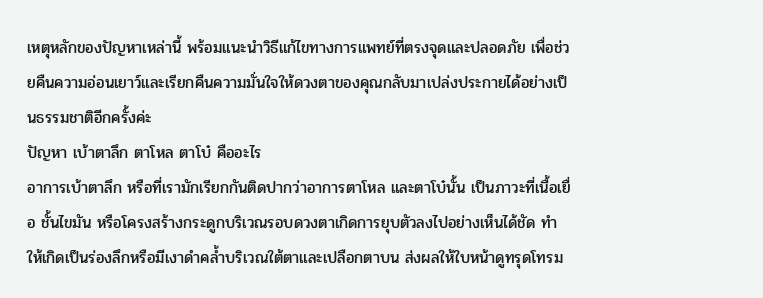เหตุหลักของปัญหาเหล่านี้ พร้อมแนะนำวิธีแก้ไขทางการแพทย์ที่ตรงจุดและปลอดภัย เพื่อช่วยคืนความอ่อนเยาว์และเรียกคืนความมั่นใจให้ดวงตาของคุณกลับมาเปล่งประกายได้อย่างเป็นธรรมชาติอีกครั้งค่ะ
ปัญหา เบ้าตาลึก ตาโหล ตาโบ๋ คืออะไร
อาการเบ้าตาลึก หรือที่เรามักเรียกกันติดปากว่าอาการตาโหล และตาโบ๋นั้น เป็นภาวะที่เนื้อเยื่อ ชั้นไขมัน หรือโครงสร้างกระดูกบริเวณรอบดวงตาเกิดการยุบตัวลงไปอย่างเห็นได้ชัด ทำให้เกิดเป็นร่องลึกหรือมีเงาดำคล้ำบริเวณใต้ตาและเปลือกตาบน ส่งผลให้ใบหน้าดูทรุดโทรม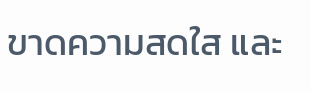ขาดความสดใส และ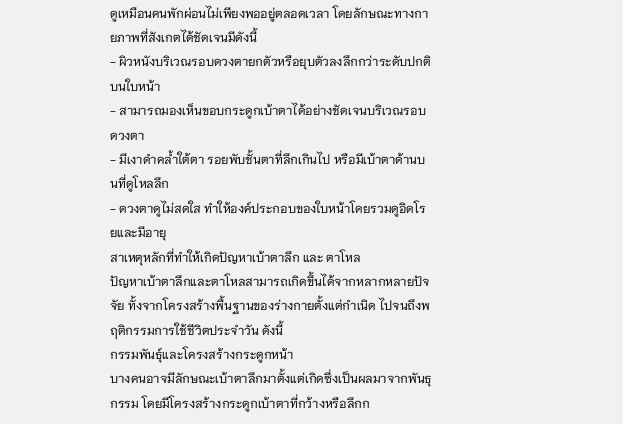ดูเหมือนคนพักผ่อนไม่เพียงพออยู่ตลอดเวลา โดยลักษณะทางกายภาพที่สังเกตได้ชัดเจนมีดังนี้
- ผิวหนังบริเวณรอบดวงตายกตัวหรือยุบตัวลงลึกกว่าระดับปกติบนใบหน้า
- สามารถมองเห็นขอบกระดูกเบ้าตาได้อย่างชัดเจนบริเวณรอบดวงตา
- มีเงาดำคล้ำใต้ตา รอยพับชั้นตาที่ลึกเกินไป หรือมีเบ้าตาด้านบนที่ดูโหลลึก
- ดวงตาดูไม่สดใส ทำให้องค์ประกอบของใบหน้าโดยรวมดูอิดโรยและมีอายุ
สาเหตุหลักที่ทำให้เกิดปัญหาเบ้าตาลึก และ ตาโหล
ปัญหาเบ้าตาลึกและตาโหลสามารถเกิดขึ้นได้จากหลากหลายปัจจัย ทั้งจากโครงสร้างพื้นฐานของร่างกายตั้งแต่กำเนิด ไปจนถึงพฤติกรรมการใช้ชีวิตประจำวัน ดังนี้
กรรมพันธุ์และโครงสร้างกระดูกหน้า
บางคนอาจมีลักษณะเบ้าตาลึกมาตั้งแต่เกิดซึ่งเป็นผลมาจากพันธุกรรม โดยมีโครงสร้างกระดูกเบ้าตาที่กว้างหรือลึกก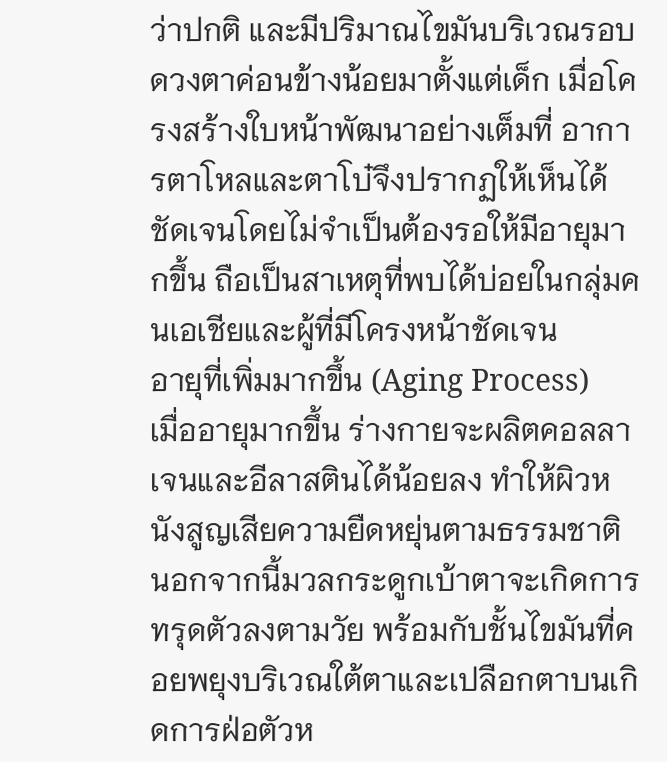ว่าปกติ และมีปริมาณไขมันบริเวณรอบดวงตาค่อนข้างน้อยมาตั้งแต่เด็ก เมื่อโครงสร้างใบหน้าพัฒนาอย่างเต็มที่ อาการตาโหลและตาโบ๋จึงปรากฏให้เห็นได้ชัดเจนโดยไม่จำเป็นต้องรอให้มีอายุมากขึ้น ถือเป็นสาเหตุที่พบได้บ่อยในกลุ่มคนเอเชียและผู้ที่มีโครงหน้าชัดเจน
อายุที่เพิ่มมากขึ้น (Aging Process)
เมื่ออายุมากขึ้น ร่างกายจะผลิตคอลลาเจนและอีลาสตินได้น้อยลง ทำให้ผิวหนังสูญเสียความยืดหยุ่นตามธรรมชาติ นอกจากนี้มวลกระดูกเบ้าตาจะเกิดการทรุดตัวลงตามวัย พร้อมกับชั้นไขมันที่คอยพยุงบริเวณใต้ตาและเปลือกตาบนเกิดการฝ่อตัวห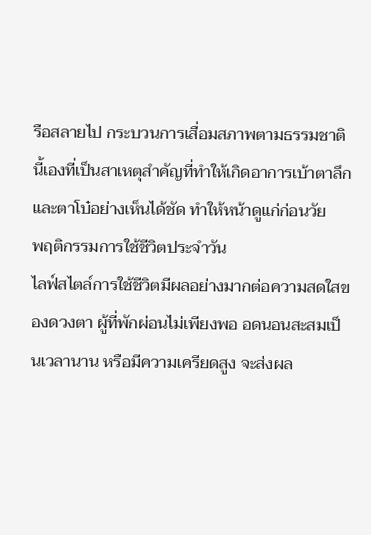รือสลายไป กระบวนการเสื่อมสภาพตามธรรมชาตินี้เองที่เป็นสาเหตุสำคัญที่ทำให้เกิดอาการเบ้าตาลึกและตาโบ๋อย่างเห็นได้ชัด ทำให้หน้าดูแก่ก่อนวัย
พฤติกรรมการใช้ชีวิตประจำวัน
ไลฟ์สไตล์การใช้ชีวิตมีผลอย่างมากต่อความสดใสของดวงตา ผู้ที่พักผ่อนไม่เพียงพอ อดนอนสะสมเป็นเวลานาน หรือมีความเครียดสูง จะส่งผล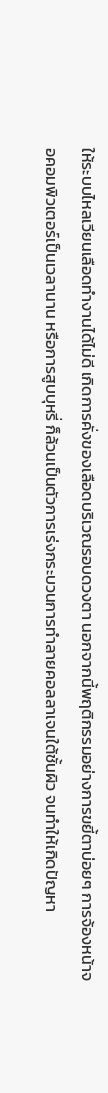ให้ระบบไหลเวียนเลือดทำงานได้ไม่ดี เกิดการคั่งของเลือดบริเวณรอบดวงตา นอกจากนี้พฤติกรรมอย่างการขยี้ตาบ่อยๆ การจ้องหน้าจอคอมพิวเตอร์เป็นเวลานาน หรือการสูบบุหรี่ ก็ล้วนเป็นตัวการเร่งกระบวนการทำลายคอลลาเจนใต้ชั้นผิว จนทำให้เกิดปัญหา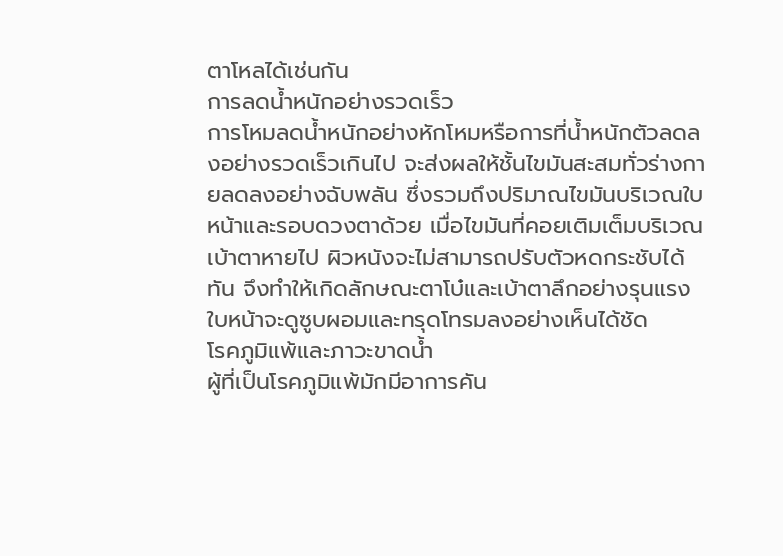ตาโหลได้เช่นกัน
การลดน้ำหนักอย่างรวดเร็ว
การโหมลดน้ำหนักอย่างหักโหมหรือการที่น้ำหนักตัวลดลงอย่างรวดเร็วเกินไป จะส่งผลให้ชั้นไขมันสะสมทั่วร่างกายลดลงอย่างฉับพลัน ซึ่งรวมถึงปริมาณไขมันบริเวณใบหน้าและรอบดวงตาด้วย เมื่อไขมันที่คอยเติมเต็มบริเวณเบ้าตาหายไป ผิวหนังจะไม่สามารถปรับตัวหดกระชับได้ทัน จึงทำให้เกิดลักษณะตาโบ๋และเบ้าตาลึกอย่างรุนแรง ใบหน้าจะดูซูบผอมและทรุดโทรมลงอย่างเห็นได้ชัด
โรคภูมิแพ้และภาวะขาดน้ำ
ผู้ที่เป็นโรคภูมิแพ้มักมีอาการคัน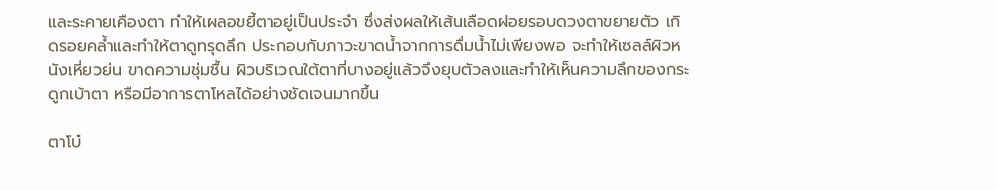และระคายเคืองตา ทำให้เผลอขยี้ตาอยู่เป็นประจำ ซึ่งส่งผลให้เส้นเลือดฝอยรอบดวงตาขยายตัว เกิดรอยคล้ำและทำให้ตาดูทรุดลึก ประกอบกับภาวะขาดน้ำจากการดื่มน้ำไม่เพียงพอ จะทำให้เซลล์ผิวหนังเหี่ยวย่น ขาดความชุ่มชื้น ผิวบริเวณใต้ตาที่บางอยู่แล้วจึงยุบตัวลงและทำให้เห็นความลึกของกระดูกเบ้าตา หรือมีอาการตาโหลได้อย่างชัดเจนมากขึ้น

ตาโบ๋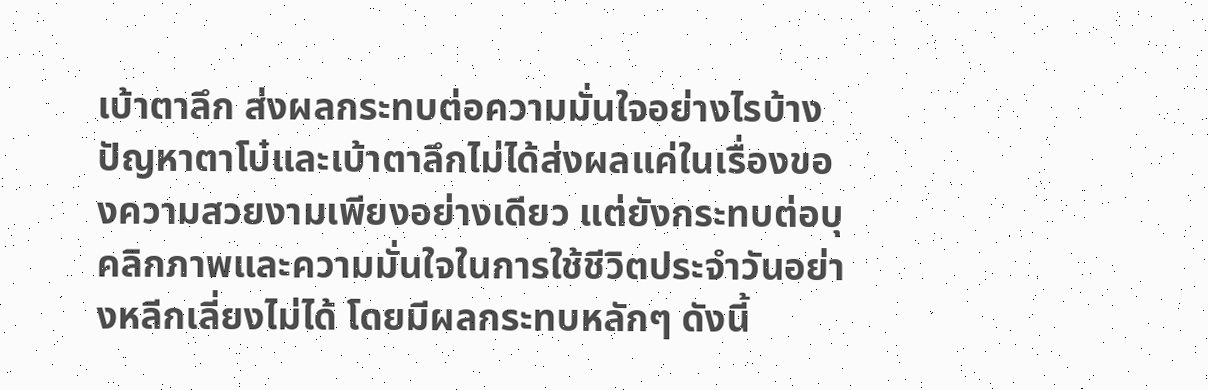เบ้าตาลึก ส่งผลกระทบต่อความมั่นใจอย่างไรบ้าง
ปัญหาตาโบ๋และเบ้าตาลึกไม่ได้ส่งผลแค่ในเรื่องของความสวยงามเพียงอย่างเดียว แต่ยังกระทบต่อบุคลิกภาพและความมั่นใจในการใช้ชีวิตประจำวันอย่างหลีกเลี่ยงไม่ได้ โดยมีผลกระทบหลักๆ ดังนี้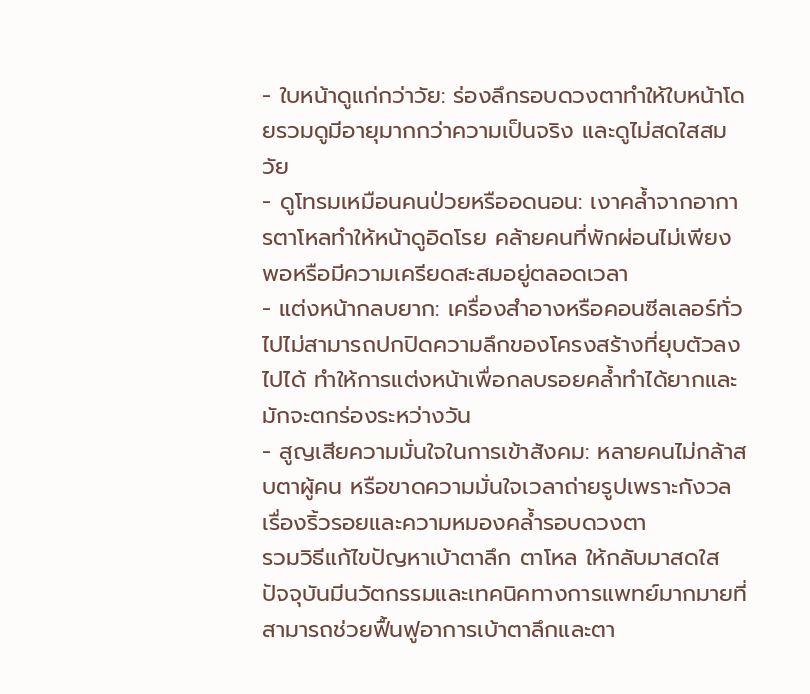- ใบหน้าดูแก่กว่าวัย: ร่องลึกรอบดวงตาทำให้ใบหน้าโดยรวมดูมีอายุมากกว่าความเป็นจริง และดูไม่สดใสสมวัย
- ดูโทรมเหมือนคนป่วยหรืออดนอน: เงาคล้ำจากอาการตาโหลทำให้หน้าดูอิดโรย คล้ายคนที่พักผ่อนไม่เพียงพอหรือมีความเครียดสะสมอยู่ตลอดเวลา
- แต่งหน้ากลบยาก: เครื่องสำอางหรือคอนซีลเลอร์ทั่วไปไม่สามารถปกปิดความลึกของโครงสร้างที่ยุบตัวลงไปได้ ทำให้การแต่งหน้าเพื่อกลบรอยคล้ำทำได้ยากและมักจะตกร่องระหว่างวัน
- สูญเสียความมั่นใจในการเข้าสังคม: หลายคนไม่กล้าสบตาผู้คน หรือขาดความมั่นใจเวลาถ่ายรูปเพราะกังวลเรื่องริ้วรอยและความหมองคล้ำรอบดวงตา
รวมวิธีแก้ไขปัญหาเบ้าตาลึก ตาโหล ให้กลับมาสดใส
ปัจจุบันมีนวัตกรรมและเทคนิคทางการแพทย์มากมายที่สามารถช่วยฟื้นฟูอาการเบ้าตาลึกและตา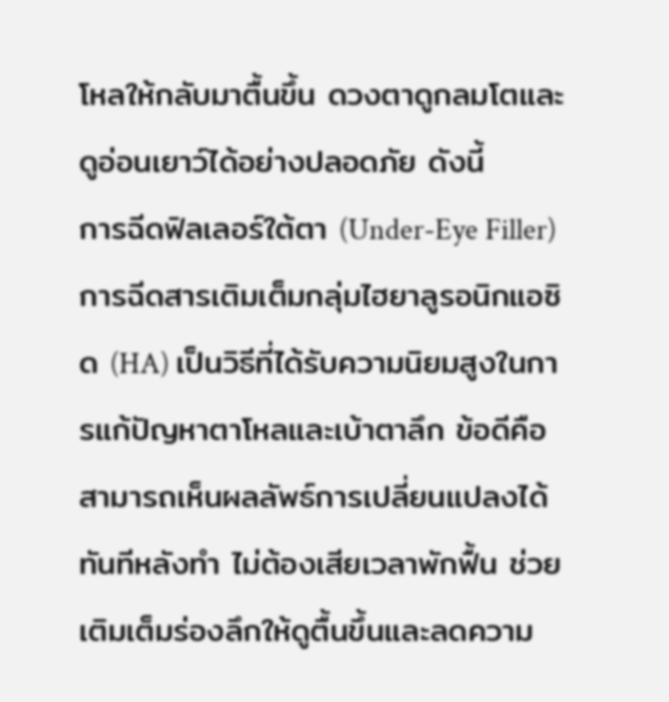โหลให้กลับมาตื้นขึ้น ดวงตาดูกลมโตและดูอ่อนเยาว์ได้อย่างปลอดภัย ดังนี้
การฉีดฟิลเลอร์ใต้ตา (Under-Eye Filler)
การฉีดสารเติมเต็มกลุ่มไฮยาลูรอนิกแอซิด (HA) เป็นวิธีที่ได้รับความนิยมสูงในการแก้ปัญหาตาโหลและเบ้าตาลึก ข้อดีคือสามารถเห็นผลลัพธ์การเปลี่ยนแปลงได้ทันทีหลังทำ ไม่ต้องเสียเวลาพักฟื้น ช่วยเติมเต็มร่องลึกให้ดูตื้นขึ้นและลดความ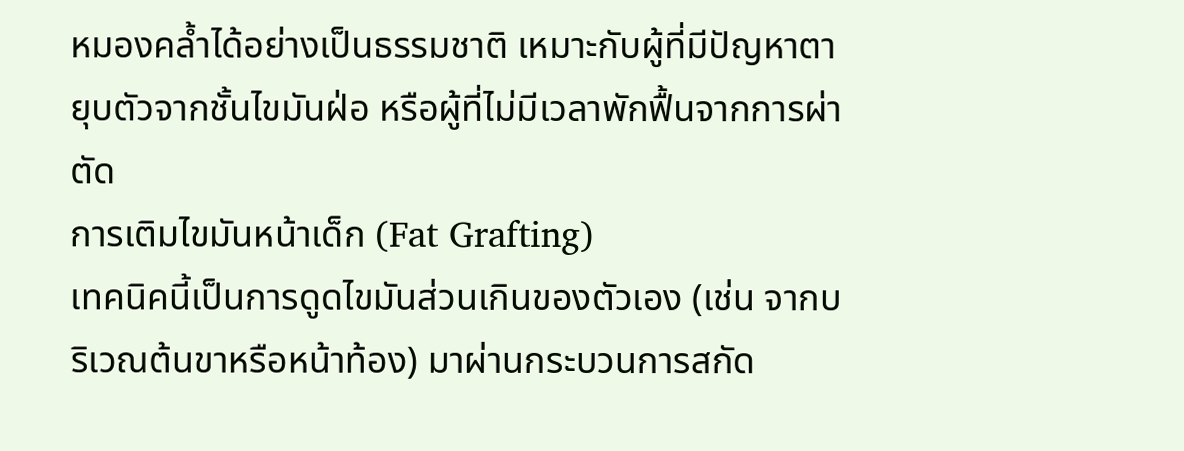หมองคล้ำได้อย่างเป็นธรรมชาติ เหมาะกับผู้ที่มีปัญหาตายุบตัวจากชั้นไขมันฝ่อ หรือผู้ที่ไม่มีเวลาพักฟื้นจากการผ่าตัด
การเติมไขมันหน้าเด็ก (Fat Grafting)
เทคนิคนี้เป็นการดูดไขมันส่วนเกินของตัวเอง (เช่น จากบริเวณต้นขาหรือหน้าท้อง) มาผ่านกระบวนการสกัด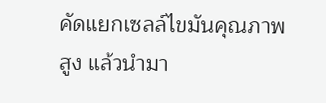คัดแยกเซลล์ไขมันคุณภาพสูง แล้วนำมา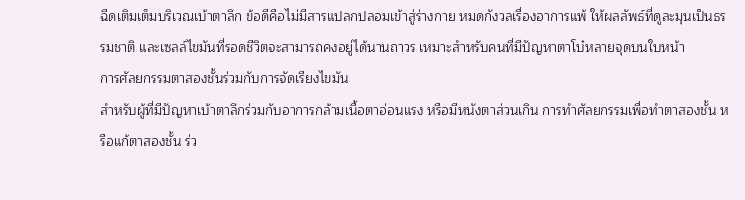ฉีดเติมเต็มบริเวณเบ้าตาลึก ข้อดีคือไม่มีสารแปลกปลอมเข้าสู่ร่างกาย หมดกังวลเรื่องอาการแพ้ ให้ผลลัพธ์ที่ดูละมุนเป็นธรรมชาติ และเซลล์ไขมันที่รอดชีวิตจะสามารถคงอยู่ได้นานถาวร เหมาะสำหรับคนที่มีปัญหาตาโบ๋หลายจุดบนใบหน้า
การศัลยกรรมตาสองชั้นร่วมกับการจัดเรียงไขมัน
สำหรับผู้ที่มีปัญหาเบ้าตาลึกร่วมกับอาการกล้ามเนื้อตาอ่อนแรง หรือมีหนังตาส่วนเกิน การทำศัลยกรรมเพื่อทำตาสองชั้น หรือแก้ตาสองชั้น ร่ว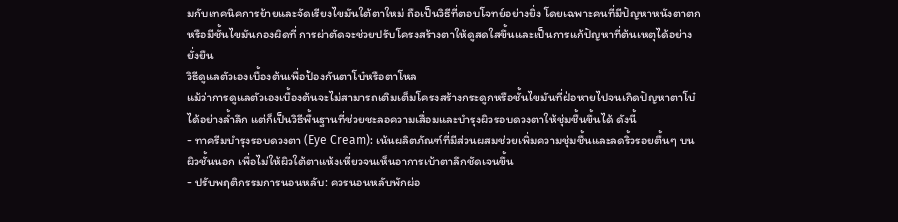มกับเทคนิคการย้ายและจัดเรียงไขมันใต้ตาใหม่ ถือเป็นวิธีที่ตอบโจทย์อย่างยิ่ง โดยเฉพาะคนที่มีปัญหาหนังตาตกหรือมีชั้นไขมันกองผิดที่ การผ่าตัดจะช่วยปรับโครงสร้างตาให้ดูสดใสขึ้นและเป็นการแก้ปัญหาที่ต้นเหตุได้อย่างยั่งยืน
วิธีดูแลตัวเองเบื้องต้นเพื่อป้องกันตาโบ๋หรือตาโหล
แม้ว่าการดูแลตัวเองเบื้องต้นจะไม่สามารถเติมเต็มโครงสร้างกระดูกหรือชั้นไขมันที่ฝ่อหายไปจนเกิดปัญหาตาโบ๋ได้อย่างล้ำลึก แต่ก็เป็นวิธีพื้นฐานที่ช่วยชะลอความเสื่อมและบำรุงผิวรอบดวงตาให้ชุ่มชื้นขึ้นได้ ดังนี้
- ทาครีมบำรุงรอบดวงตา (Eye Cream): เน้นผลิตภัณฑ์ที่มีส่วนผสมช่วยเพิ่มความชุ่มชื้นและลดริ้วรอยตื้นๆ บนผิวชั้นนอก เพื่อไม่ให้ผิวใต้ตาแห้งเหี่ยวจนเห็นอาการเบ้าตาลึกชัดเจนขึ้น
- ปรับพฤติกรรมการนอนหลับ: ควรนอนหลับพักผ่อ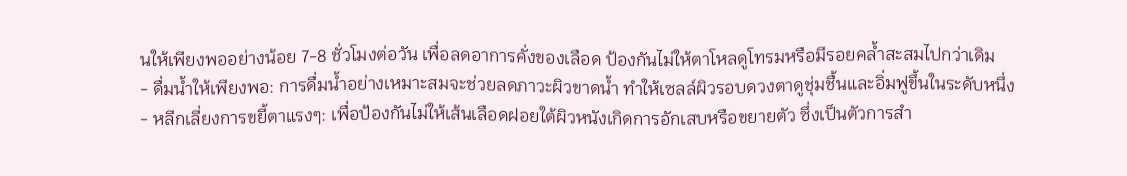นให้เพียงพออย่างน้อย 7-8 ชั่วโมงต่อวัน เพื่อลดอาการคั่งของเลือด ป้องกันไม่ให้ตาโหลดูโทรมหรือมีรอยคล้ำสะสมไปกว่าเดิม
- ดื่มน้ำให้เพียงพอ: การดื่มน้ำอย่างเหมาะสมจะช่วยลดภาวะผิวขาดน้ำ ทำให้เซลล์ผิวรอบดวงตาดูชุ่มชื้นและอิ่มฟูขึ้นในระดับหนึ่ง
- หลีกเลี่ยงการขยี้ตาแรงๆ: เพื่อป้องกันไม่ให้เส้นเลือดฝอยใต้ผิวหนังเกิดการอักเสบหรือขยายตัว ซึ่งเป็นตัวการสำ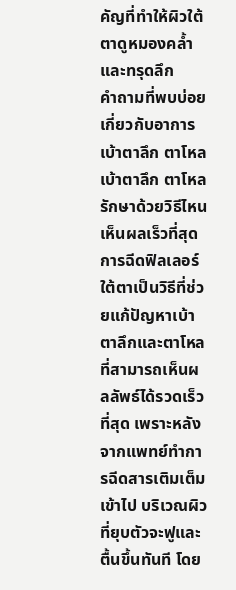คัญที่ทำให้ผิวใต้ตาดูหมองคล้ำและทรุดลึก
คำถามที่พบบ่อยเกี่ยวกับอาการเบ้าตาลึก ตาโหล
เบ้าตาลึก ตาโหล รักษาด้วยวิธีไหนเห็นผลเร็วที่สุด
การฉีดฟิลเลอร์ใต้ตาเป็นวิธีที่ช่วยแก้ปัญหาเบ้าตาลึกและตาโหลที่สามารถเห็นผลลัพธ์ได้รวดเร็วที่สุด เพราะหลังจากแพทย์ทำการฉีดสารเติมเต็มเข้าไป บริเวณผิวที่ยุบตัวจะฟูและตื้นขึ้นทันที โดย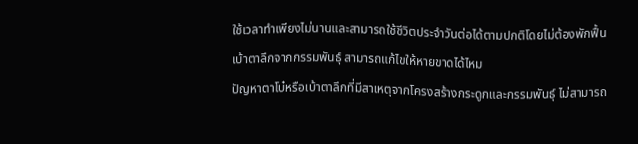ใช้เวลาทำเพียงไม่นานและสามารถใช้ชีวิตประจำวันต่อได้ตามปกติโดยไม่ต้องพักฟื้น
เบ้าตาลึกจากกรรมพันธุ์ สามารถแก้ไขให้หายขาดได้ไหม
ปัญหาตาโบ๋หรือเบ้าตาลึกที่มีสาเหตุจากโครงสร้างกระดูกและกรรมพันธุ์ ไม่สามารถ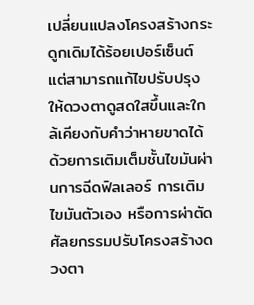เปลี่ยนแปลงโครงสร้างกระดูกเดิมได้ร้อยเปอร์เซ็นต์ แต่สามารถแก้ไขปรับปรุงให้ดวงตาดูสดใสขึ้นและใกล้เคียงกับคำว่าหายขาดได้ ด้วยการเติมเต็มชั้นไขมันผ่านการฉีดฟิลเลอร์ การเติมไขมันตัวเอง หรือการผ่าตัดศัลยกรรมปรับโครงสร้างดวงตา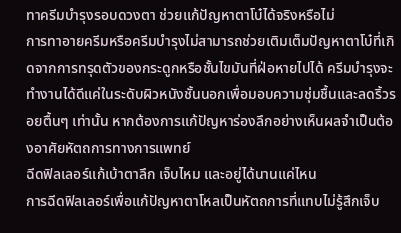ทาครีมบำรุงรอบดวงตา ช่วยแก้ปัญหาตาโบ๋ได้จริงหรือไม่
การทาอายครีมหรือครีมบำรุงไม่สามารถช่วยเติมเต็มปัญหาตาโบ๋ที่เกิดจากการทรุดตัวของกระดูกหรือชั้นไขมันที่ฝ่อหายไปได้ ครีมบำรุงจะทำงานได้ดีแค่ในระดับผิวหนังชั้นนอกเพื่อมอบความชุ่มชื้นและลดริ้วรอยตื้นๆ เท่านั้น หากต้องการแก้ปัญหาร่องลึกอย่างเห็นผลจำเป็นต้องอาศัยหัตถการทางการแพทย์
ฉีดฟิลเลอร์แก้เบ้าตาลึก เจ็บไหม และอยู่ได้นานแค่ไหน
การฉีดฟิลเลอร์เพื่อแก้ปัญหาตาโหลเป็นหัตถการที่แทบไม่รู้สึกเจ็บ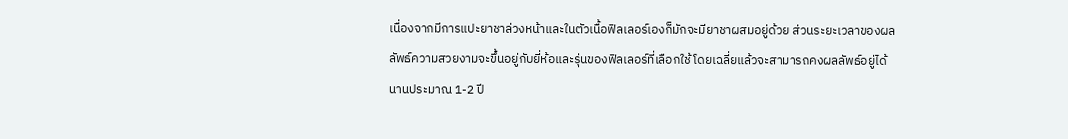เนื่องจากมีการแปะยาชาล่วงหน้าและในตัวเนื้อฟิลเลอร์เองก็มักจะมียาชาผสมอยู่ด้วย ส่วนระยะเวลาของผลลัพธ์ความสวยงามจะขึ้นอยู่กับยี่ห้อและรุ่นของฟิลเลอร์ที่เลือกใช้ โดยเฉลี่ยแล้วจะสามารถคงผลลัพธ์อยู่ได้นานประมาณ 1-2 ปี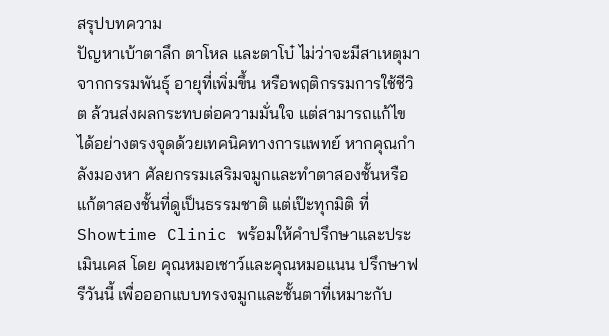สรุปบทความ
ปัญหาเบ้าตาลึก ตาโหล และตาโบ๋ ไม่ว่าจะมีสาเหตุมาจากกรรมพันธุ์ อายุที่เพิ่มขึ้น หรือพฤติกรรมการใช้ชีวิต ล้วนส่งผลกระทบต่อความมั่นใจ แต่สามารถแก้ไขได้อย่างตรงจุดด้วยเทคนิคทางการแพทย์ หากคุณกำลังมองหา ศัลยกรรมเสริมจมูกและทำตาสองชั้นหรือแก้ตาสองชั้นที่ดูเป็นธรรมชาติ แต่เป๊ะทุกมิติ ที่ Showtime Clinic พร้อมให้คำปรึกษาและประเมินเคส โดย คุณหมอเชาว์และคุณหมอแนน ปรึกษาฟรีวันนี้ เพื่อออกแบบทรงจมูกและชั้นตาที่เหมาะกับ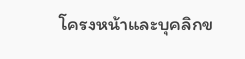โครงหน้าและบุคลิกข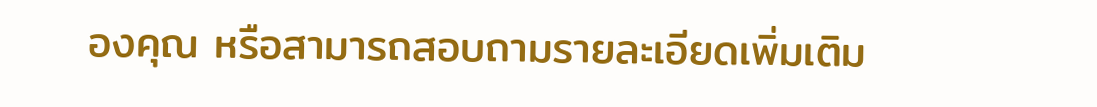องคุณ หรือสามารถสอบถามรายละเอียดเพิ่มเติม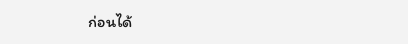ก่อนได้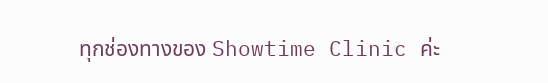ทุกช่องทางของ Showtime Clinic ค่ะ